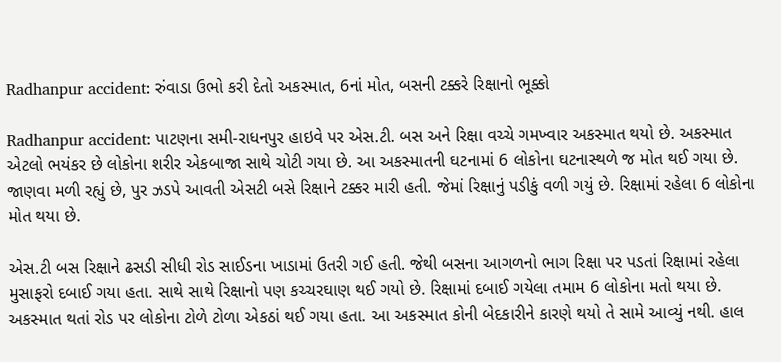Radhanpur accident: રુંવાડા ઉભો કરી દેતો અકસ્માત, 6નાં મોત, બસની ટક્કરે રિક્ષાનો ભૂક્કો

Radhanpur accident: પાટણના સમી-રાધનપુર હાઇવે પર એસ.ટી. બસ અને રિક્ષા વચ્ચે ગમખ્વાર અકસ્માત થયો છે. અકસ્માત એટલો ભયંકર છે લોકોના શરીર એકબાજા સાથે ચોટી ગયા છે. આ અકસ્માતની ઘટનામાં 6 લોકોના ઘટનાસ્થળે જ મોત થઈ ગયા છે. જાણવા મળી રહ્યું છે, પુર ઝડપે આવતી એસટી બસે રિક્ષાને ટક્કર મારી હતી. જેમાં રિક્ષાનું પડીકું વળી ગયું છે. રિક્ષામાં રહેલા 6 લોકોના મોત થયા છે.

એસ.ટી બસ રિક્ષાને ઢસડી સીધી રોડ સાઈડના ખાડામાં ઉતરી ગઈ હતી. જેથી બસના આગળનો ભાગ રિક્ષા પર પડતાં રિક્ષામાં રહેલા મુસાફરો દબાઈ ગયા હતા. સાથે સાથે રિક્ષાનો પણ કચ્ચરઘાણ થઈ ગયો છે. રિક્ષામાં દબાઈ ગયેલા તમામ 6 લોકોના મતો થયા છે.  અકસ્માત થતાં રોડ પર લોકોના ટોળે ટોળા એકઠાં થઈ ગયા હતા. આ અકસ્માત કોની બેદકારીને કારણે થયો તે સામે આવ્યું નથી. હાલ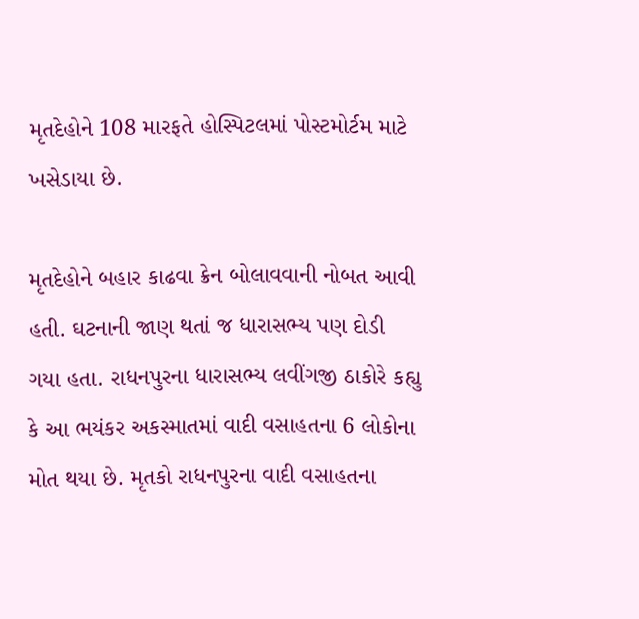મૃતદેહોને 108 મારફતે હોસ્પિટલમાં પોસ્ટમોર્ટમ માટે ખસેડાયા છે.

મૃતદેહોને બહાર કાઢવા ક્રેન બોલાવવાની નોબત આવી હતી. ઘટનાની જાણ થતાં જ ધારાસભ્ય પણ દોડી ગયા હતા. રાધનપુરના ધારાસભ્ય લવીંગજી ઠાકોરે કહ્યુ કે આ ભયંકર અકસ્માતમાં વાદી વસાહતના 6 લોકોના મોત થયા છે. મૃતકો રાધનપુરના વાદી વસાહતના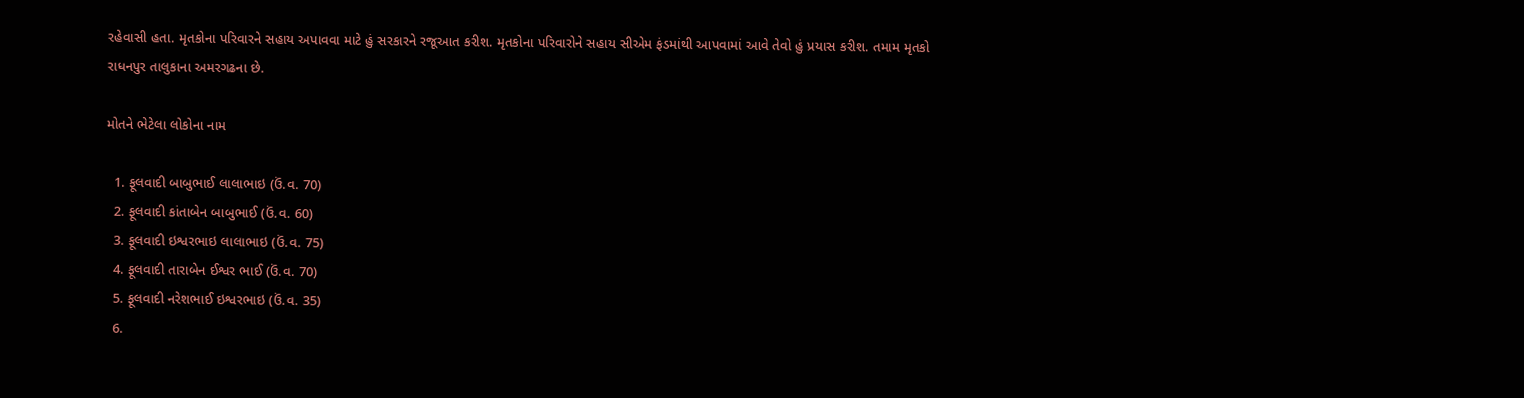રહેવાસી હતા. મૃતકોના પરિવારને સહાય અપાવવા માટે હું સરકારને રજૂઆત કરીશ. મૃતકોના પરિવારોને સહાય સીએમ ફંડમાંથી આપવામાં આવે તેવો હું પ્રયાસ કરીશ. તમામ મૃતકો રાધનપુર તાલુકાના અમરગઢના છે.

મોતને ભેટેલા લોકોના નામ

  1. ફૂલવાદી બાબુભાઈ લાલાભાઇ (ઉં.વ. 70)
  2. ફૂલવાદી કાંતાબેન બાબુભાઈ (ઉં.વ. 60)
  3. ફૂલવાદી ઇશ્વરભાઇ લાલાભાઇ (ઉં.વ. 75)
  4. ફૂલવાદી તારાબેન ઈશ્વર ભાઈ (ઉં.વ. 70)
  5. ફૂલવાદી નરેશભાઈ ઇશ્વરભાઇ (ઉં.વ. 35)
  6.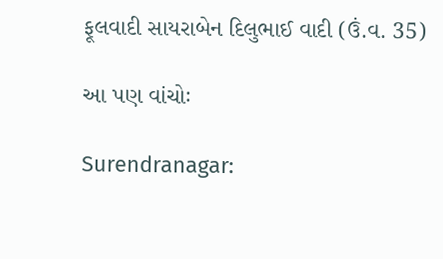ફૂલવાદી સાયરાબેન દિલુભાઈ વાદી (ઉં.વ. 35)

આ પણ વાંચોઃ

Surendranagar: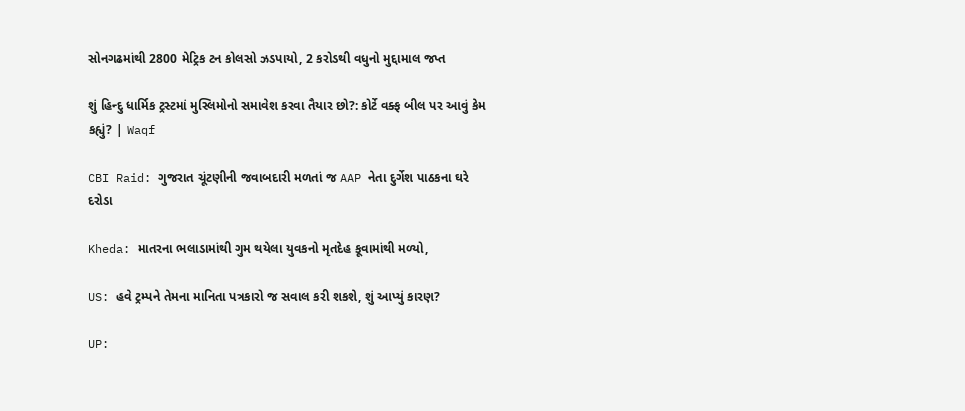સોનગઢમાંથી 2800 મેટ્રિક ટન કોલસો ઝડપાયો, 2 કરોડથી વધુનો મુદ્દામાલ જપ્ત

શું હિન્દુ ધાર્મિક ટ્રસ્ટમાં મુસ્લિમોનો સમાવેશ કરવા તૈયાર છો?: કોર્ટે વક્ફ બીલ પર આવું કેમ કહ્યું? | Waqf

CBI Raid: ગુજરાત ચૂંટણીની જવાબદારી મળતાં જ AAP નેતા દુર્ગેશ પાઠકના ઘરે દરોડા

Kheda: માતરના ભલાડામાંથી ગુમ થયેલા યુવકનો મૃતદેહ કૂવામાંથી મળ્યો,

US: હવે ટ્રમ્પને તેમના માનિતા પત્રકારો જ સવાલ કરી શકશે, શું આપ્યું કારણ?

UP: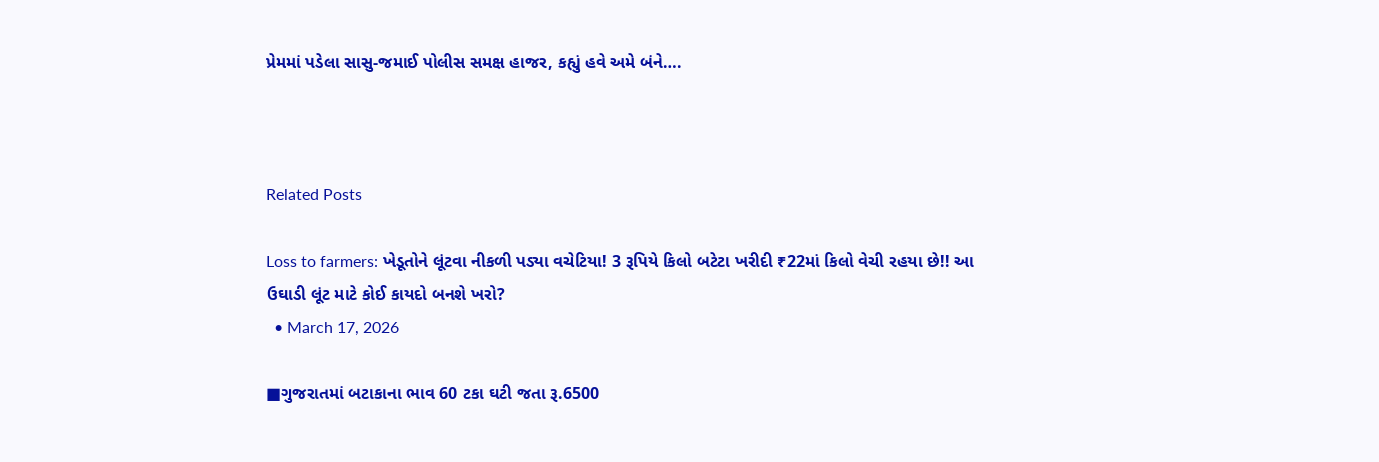પ્રેમમાં પડેલા સાસુ-જમાઈ પોલીસ સમક્ષ હાજર, કહ્યું હવે અમે બંને….



Related Posts

Loss to farmers: ખેડૂતોને લૂંટવા નીકળી પડ્યા વચેટિયા! 3 રૂપિયે કિલો બટેટા ખરીદી ₹22માં કિલો વેચી રહયા છે!! આ ઉઘાડી લૂંટ માટે કોઈ કાયદો બનશે ખરો?
  • March 17, 2026

■ગુજરાતમાં બટાકાના ભાવ 60 ટકા ઘટી જતા રૂ.6500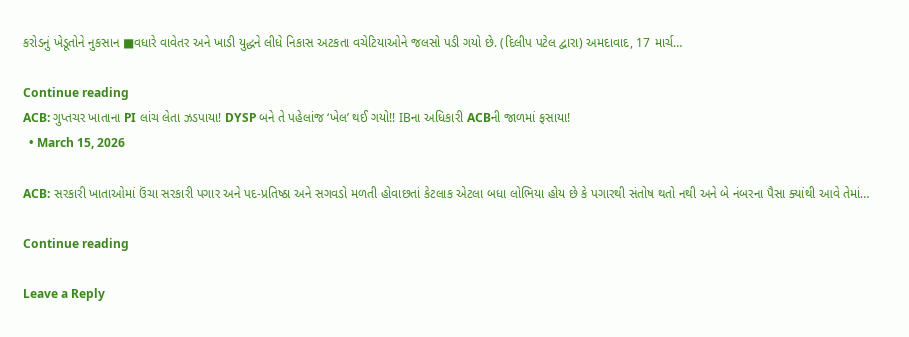કરોડનું ખેડૂતોને નુકસાન ■વધારે વાવેતર અને ખાડી યુદ્ધને લીધે નિકાસ અટકતા વચેટિયાઓને જલસો પડી ગયો છે. (દિલીપ પટેલ દ્વારા) અમદાવાદ, 17 માર્ચ…

Continue reading
ACB: ગુપ્તચર ખાતાના PI લાંચ લેતા ઝડપાયા! DYSP બને તે પહેલાંજ ‘ખેલ’ થઈ ગયો!! IBના અધિકારી ACBની જાળમાં ફસાયા!
  • March 15, 2026

ACB: સરકારી ખાતાઓમાં ઉંચા સરકારી પગાર અને પદ-પ્રતિષ્ઠા અને સગવડો મળતી હોવાછતાં કેટલાક એટલા બધા લોભિયા હોય છે કે પગારથી સંતોષ થતો નથી અને બે નંબરના પૈસા ક્યાંથી આવે તેમાં…

Continue reading

Leave a Reply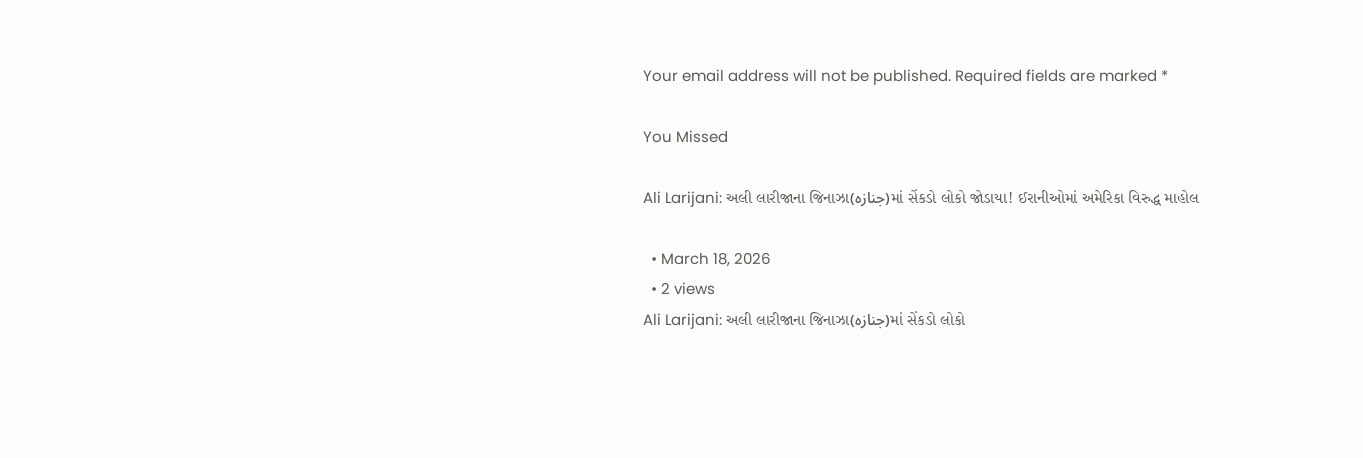Your email address will not be published. Required fields are marked *

You Missed

Ali Larijani: અલી લારીજાના જિનાઝા(جنازہ)માં સેંકડો લોકો જોડાયા! ઈરાનીઓમાં અમેરિકા વિરુદ્ધ માહોલ

  • March 18, 2026
  • 2 views
Ali Larijani: અલી લારીજાના જિનાઝા(جنازہ)માં સેંકડો લોકો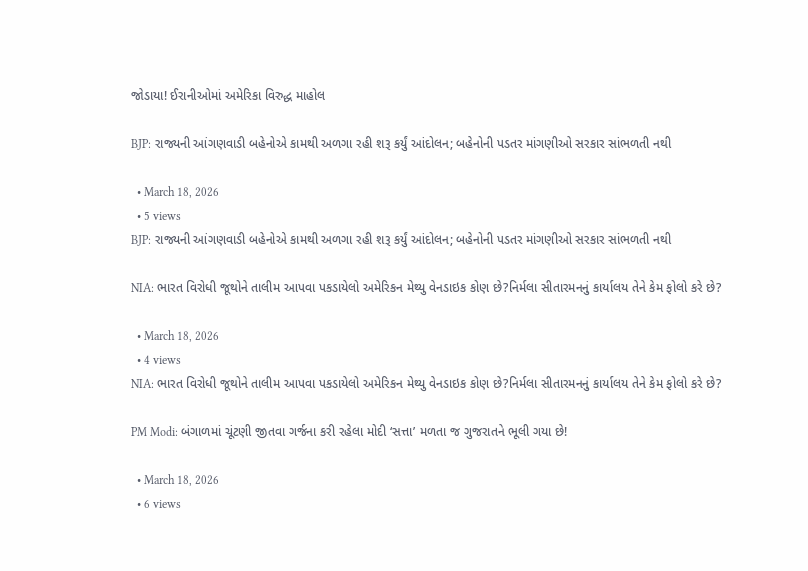જોડાયા! ઈરાનીઓમાં અમેરિકા વિરુદ્ધ માહોલ

BJP: રાજ્યની આંગણવાડી બહેનોએ કામથી અળગા રહી શરૂ કર્યું આંદોલન; બહેનોની પડતર માંગણીઓ સરકાર સાંભળતી નથી

  • March 18, 2026
  • 5 views
BJP: રાજ્યની આંગણવાડી બહેનોએ કામથી અળગા રહી શરૂ કર્યું આંદોલન; બહેનોની પડતર માંગણીઓ સરકાર સાંભળતી નથી

NIA: ભારત વિરોધી જૂથોને તાલીમ આપવા પકડાયેલો અમેરિકન મેથ્યુ વેનડાઇક કોણ છે?નિર્મલા સીતારમનનું કાર્યાલય તેને કેમ ફોલો કરે છે?

  • March 18, 2026
  • 4 views
NIA: ભારત વિરોધી જૂથોને તાલીમ આપવા પકડાયેલો અમેરિકન મેથ્યુ વેનડાઇક કોણ છે?નિર્મલા સીતારમનનું કાર્યાલય તેને કેમ ફોલો કરે છે?

PM Modi: બંગાળમાં ચૂંટણી જીતવા ગર્જના કરી રહેલા મોદી ‘સત્તા’ મળતા જ ગુજરાતને ભૂલી ગયા છે!

  • March 18, 2026
  • 6 views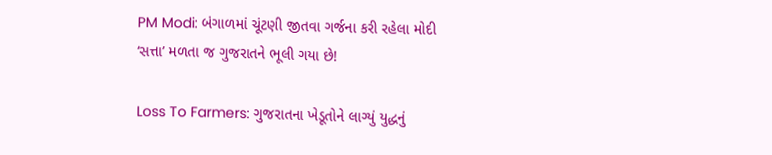PM Modi: બંગાળમાં ચૂંટણી જીતવા ગર્જના કરી રહેલા મોદી ‘સત્તા’ મળતા જ ગુજરાતને ભૂલી ગયા છે!

Loss To Farmers: ગુજરાતના ખેડૂતોને લાગ્યું યુદ્ધનું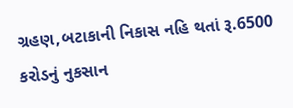ગ્રહણ,બટાકાની નિકાસ નહિ થતાં રૂ.6500 કરોડનું નુકસાન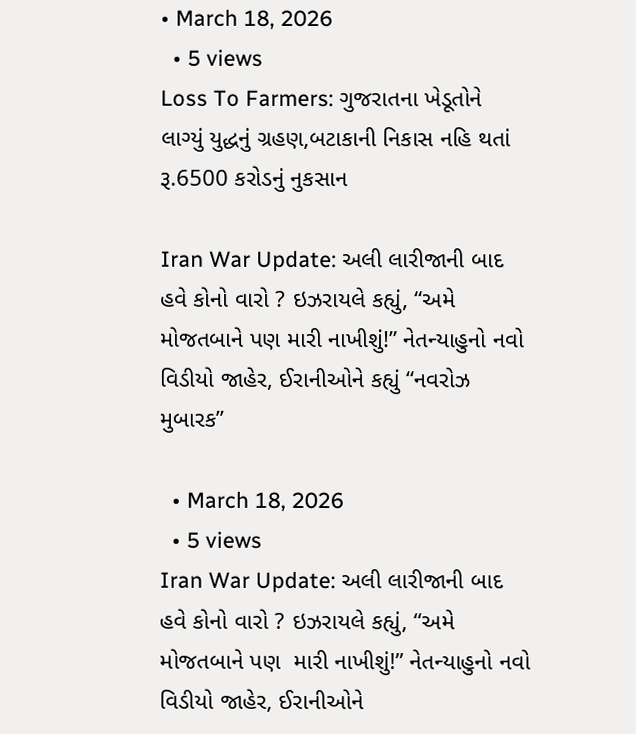• March 18, 2026
  • 5 views
Loss To Farmers: ગુજરાતના ખેડૂતોને લાગ્યું યુદ્ધનું ગ્રહણ,બટાકાની નિકાસ નહિ થતાં રૂ.6500 કરોડનું નુકસાન

Iran War Update: અલી લારીજાની બાદ હવે કોનો વારો ? ઇઝરાયલે કહ્યું, “અમે મોજતબાને પણ મારી નાખીશું!” નેતન્યાહુનો નવો વિડીયો જાહેર, ઈરાનીઓને કહ્યું “નવરોઝ મુબારક”

  • March 18, 2026
  • 5 views
Iran War Update: અલી લારીજાની બાદ હવે કોનો વારો ? ઇઝરાયલે કહ્યું, “અમે મોજતબાને પણ  મારી નાખીશું!” નેતન્યાહુનો નવો વિડીયો જાહેર, ઈરાનીઓને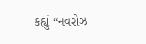કહ્યું “નવરોઝ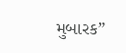મુબારક”